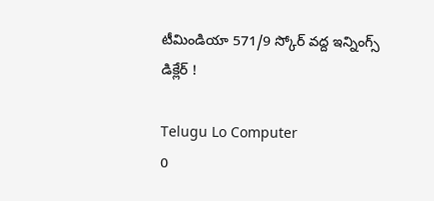టీమిండియా 571/9 స్కోర్‌ వద్ద ఇన్నింగ్స్‌ డిక్లేర్‌ !

Telugu Lo Computer
0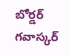బోర్డర్‌ గవాస్కర్‌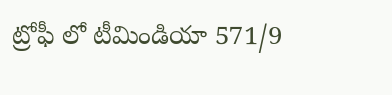ట్రోఫీ లో టీమిండియా 571/9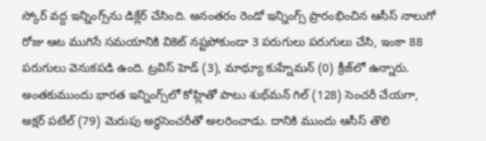స్కోర్‌ వద్ద ఇన్నింగ్స్‌ను డిక్లేర్‌ చేసిం‍ది. అనంతరం రెండో ఇన్నింగ్స్‌ ప్రారంభించిన ఆసీస్‌ నాలుగో రోజు ఆట ముగిసే సమయానికి వికెట్‌ నష్టపోకుండా 3 పరుగులు పరుగులు చేసి, ఇంకా 88 పరుగులు వెనుకపడి ఉంది. ట్రవిస్‌ హెడ్‌ (3), మాథ్యూ కుహ్నేమన్‌ (0) క్రీజ్‌లో ఉన్నారు. అంతకుముందు భారత ఇన్నింగ్స్‌లో కోహ్లితో పాటు శుభ్‌మన్‌ గిల్‌ (128) సెం‍చరీ చేయగా, అక్షర్‌ పటేల్‌ (79) మెరుపు అర్ధసెంచరీతో అలరించాడు. దానికి ముందు ఆసీస్‌ తొలి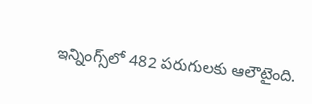ఇన్నింగ్స్‌లో 482 పరుగులకు ఆలౌటైంది.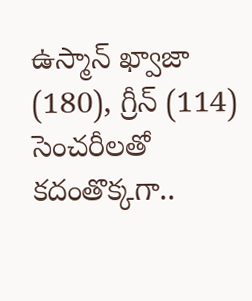ఉస్మాన్‌ ఖ్వాజా (180), గ్రీన్‌ (114) సెంచరీలతో కదం‍తొక్కగా..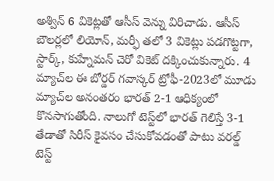అశ్విన్‌ 6 వికెట్లతో ఆసీస్‌ వెన్ను విరిచాడు. ఆసీస్‌ బౌలర్లలో లియోన్‌, మర్ఫీ తలో 3 వికెట్లు పడగొట్టగా, స్టార్క్‌, కుహ్నేమన్‌ చెరో వికెట్‌ దక్కించుకున్నారు. 4 మ్యాచ్‌ల ఈ బోర్డర్‌ గవాస్కర్‌ ట్రోఫీ-2023లో మూడు మ్యాచ్‌ల అనంతరం భారత్‌ 2-1 ఆధిక్యంలో కొనసాగుతోంది. నాలుగో టెస్ట్‌లో భారత్‌ గెలిస్తే 3-1 తేడాతో సిరీస్‌ కైవసం చేసుకోవడంతో పాటు వరల్డ్‌ టెస్ట్‌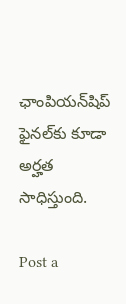ఛాంపియన్‌షిప్‌ ఫైనల్‌కు కూడా అర్హత సాధిస్తుంది.

Post a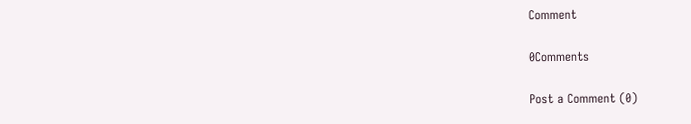Comment

0Comments

Post a Comment (0)